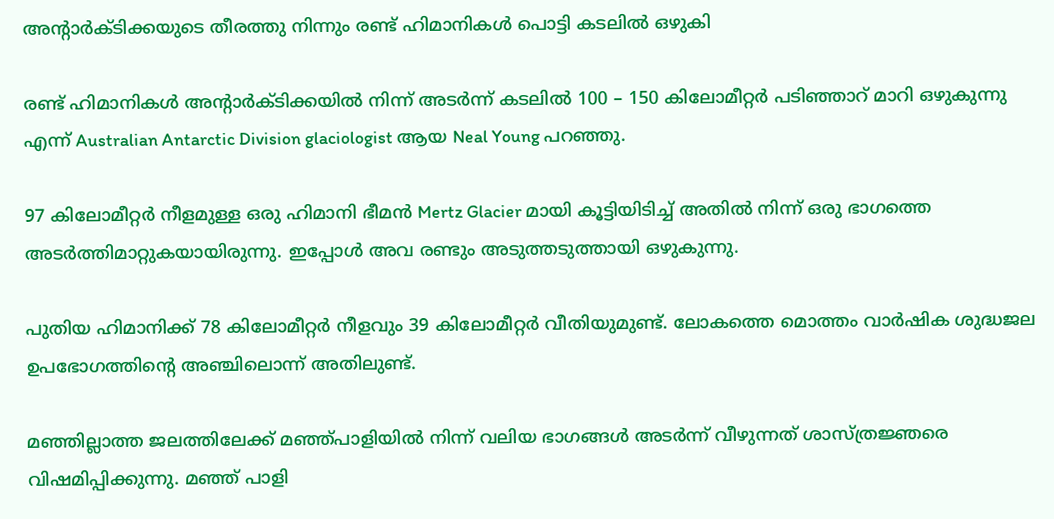അന്റാര്‍ക്ടിക്കയുടെ തീരത്തു നിന്നും രണ്ട് ഹിമാനികള്‍ പൊട്ടി കടലില്‍ ഒഴുകി

രണ്ട് ഹിമാനികള്‍ അന്റാര്‍ക്ടിക്കയില്‍ നിന്ന് അടര്‍ന്ന് കടലില്‍ 100 – 150 കിലോമീറ്റര്‍ പടിഞ്ഞാറ് മാറി ഒഴുകുന്നു എന്ന് Australian Antarctic Division glaciologist ആയ Neal Young പറഞ്ഞു.

97 കിലോമീറ്റര്‍ നീളമുള്ള ഒരു ഹിമാനി ഭീമന്‍ Mertz Glacier മായി കൂട്ടിയിടിച്ച് അതില്‍ നിന്ന് ഒരു ഭാഗത്തെ അടര്‍ത്തിമാറ്റുകയായിരുന്നു. ഇപ്പോള്‍ അവ രണ്ടും അടുത്തടുത്തായി ഒഴുകുന്നു.

പുതിയ ഹിമാനിക്ക് 78 കിലോമീറ്റര്‍ നീളവും 39 കിലോമീറ്റര്‍ വീതിയുമുണ്ട്. ലോകത്തെ മൊത്തം വാര്‍ഷിക ശുദ്ധജല ഉപഭോഗത്തിന്റെ അഞ്ചിലൊന്ന് അതിലുണ്ട്.

മഞ്ഞില്ലാത്ത ജലത്തിലേക്ക് മഞ്ഞ്പാളിയില്‍ നിന്ന് വലിയ ഭാഗങ്ങള്‍ അടര്‍ന്ന് വീഴുന്നത് ശാസ്ത്രജ്ഞരെ വിഷമിപ്പിക്കുന്നു. മഞ്ഞ് പാളി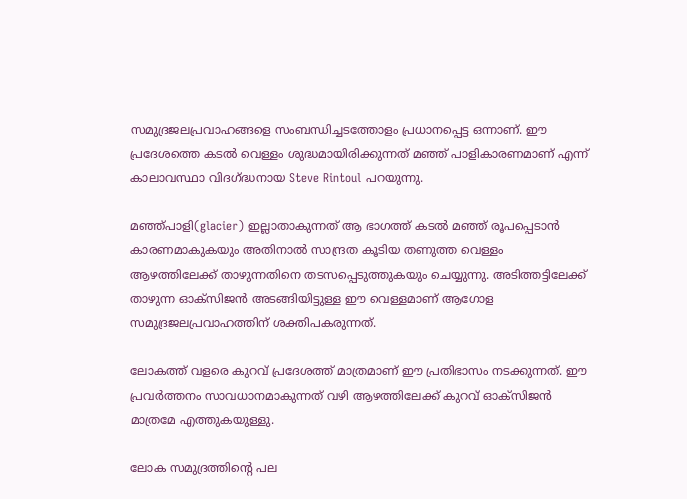സമുദ്രജലപ്രവാഹങ്ങളെ സംബന്ധിച്ചടത്തോളം പ്രധാനപ്പെട്ട ഒന്നാണ്. ഈ പ്രദേശത്തെ കടല്‍ വെള്ളം ശുദ്ധമായിരിക്കുന്നത് മഞ്ഞ് പാളികാരണമാണ് എന്ന് കാലാവസ്ഥാ വിദഗ്ദ്ധനായ Steve Rintoul പറയുന്നു.

മഞ്ഞ്പാളി(glacier) ഇല്ലാതാകുന്നത് ആ ഭാഗത്ത് കടല്‍ മഞ്ഞ് രൂപപ്പെടാന്‍ കാരണമാകുകയും അതിനാല്‍ സാന്ദ്രത കൂടിയ തണുത്ത വെള്ളം ആഴത്തിലേക്ക് താഴുന്നതിനെ തടസപ്പെടുത്തുകയും ചെയ്യുന്നു. അടിത്തട്ടിലേക്ക് താഴുന്ന ഓക്സിജന്‍ അടങ്ങിയിട്ടുള്ള ഈ വെള്ളമാണ് ആഗോള സമുദ്രജലപ്രവാഹത്തിന് ശക്തിപകരുന്നത്.

ലോകത്ത് വളരെ കുറവ് പ്രദേശത്ത് മാത്രമാണ് ഈ പ്രതിഭാസം നടക്കുന്നത്. ഈ പ്രവര്‍ത്തനം സാവധാനമാകുന്നത് വഴി ആഴത്തിലേക്ക് കുറവ് ഓക്സിജന്‍ മാത്രമേ എത്തുകയുള്ളു.

ലോക സമുദ്രത്തിന്റെ പല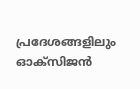പ്രദേശങ്ങളിലും ഓക്സിജന്‍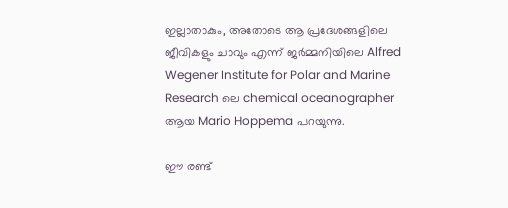ഇല്ലാതാകും, അതോടെ ആ പ്രദേശങ്ങളിലെ ജീവികളും ചാവും എന്ന് ജര്‍മ്മനിയിലെ Alfred Wegener Institute for Polar and Marine Research ലെ chemical oceanographer ആയ Mario Hoppema പറയുന്നു.

ഈ രണ്ട്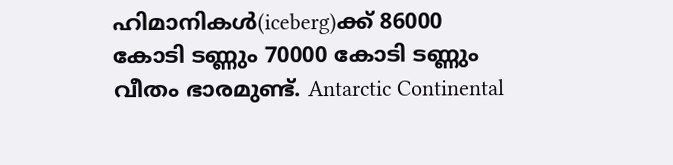ഹിമാനികള്‍(iceberg)ക്ക് 86000 കോടി ടണ്ണും 70000 കോടി ടണ്ണും വീതം ഭാരമുണ്ട്. Antarctic Continental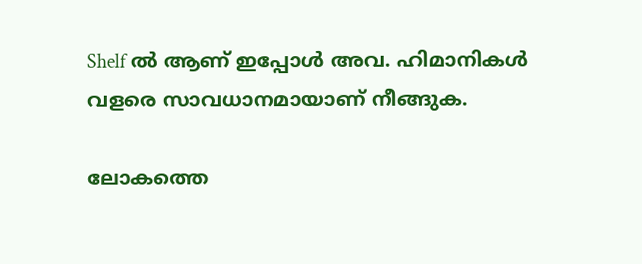Shelf ല്‍ ആണ് ഇപ്പോള്‍ അവ. ഹിമാനികള്‍ വളരെ സാവധാനമായാണ് നീങ്ങുക.

ലോകത്തെ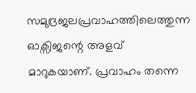സമുദ്രജലപ്രവാഹത്തിലെത്തുന്ന ഓക്സിജന്റെ അളവ് മാറുകയാണ്. പ്രവാഹം തന്നെ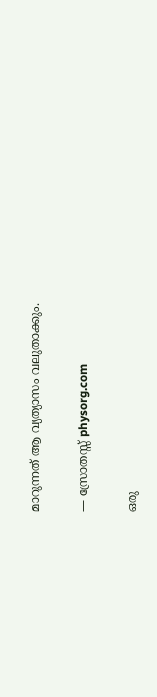മാറുന്നത് ആ വ്യത്യാസം വലുതാക്കും.

— സ്രോതസ്സ് physorg.com

ഒരു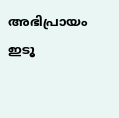അഭിപ്രായം ഇടൂ